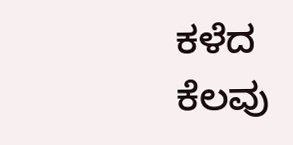ಕಳೆದ ಕೆಲವು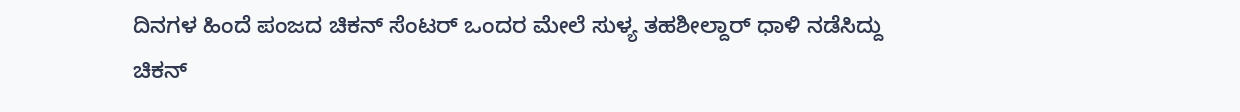ದಿನಗಳ ಹಿಂದೆ ಪಂಜದ ಚಿಕನ್ ಸೆಂಟರ್ ಒಂದರ ಮೇಲೆ ಸುಳ್ಯ ತಹಶೀಲ್ದಾರ್ ಧಾಳಿ ನಡೆಸಿದ್ದು ಚಿಕನ್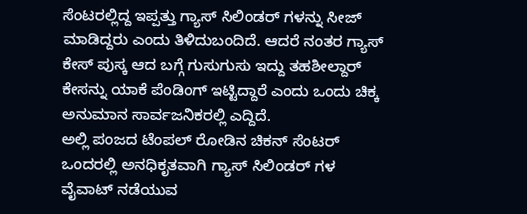ಸೆಂಟರಲ್ಲಿದ್ದ ಇಪ್ಪತ್ತು ಗ್ಯಾಸ್ ಸಿಲಿಂಡರ್ ಗಳನ್ನು ಸೀಜ್ ಮಾಡಿದ್ದರು ಎಂದು ತಿಳಿದುಬಂದಿದೆ. ಆದರೆ ನಂತರ ಗ್ಯಾಸ್ ಕೇಸ್ ಪುಸ್ಕ ಆದ ಬಗ್ಗೆ ಗುಸುಗುಸು ಇದ್ದು ತಹಶೀಲ್ದಾರ್ ಕೇಸನ್ನು ಯಾಕೆ ಪೆಂಡಿಂಗ್ ಇಟ್ಟಿದ್ದಾರೆ ಎಂದು ಒಂದು ಚಿಕ್ಕ ಅನುಮಾನ ಸಾರ್ವಜನಿಕರಲ್ಲಿ ಎದ್ದಿದೆ.
ಅಲ್ಲಿ ಪಂಜದ ಟೆಂಪಲ್ ರೋಡಿನ ಚಿಕನ್ ಸೆಂಟರ್ ಒಂದರಲ್ಲಿ ಅನಧಿಕೃತವಾಗಿ ಗ್ಯಾಸ್ ಸಿಲಿಂಡರ್ ಗಳ ವೈವಾಟ್ ನಡೆಯುವ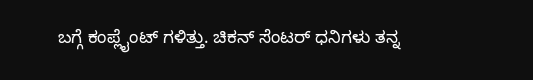ಬಗ್ಗೆ ಕಂಪ್ಲೈಂಟ್ ಗಳಿತ್ತು. ಚಿಕನ್ ಸೆಂಟರ್ ಧನಿಗಳು ತನ್ನ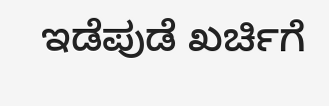ಇಡೆಪುಡೆ ಖರ್ಚಿಗೆ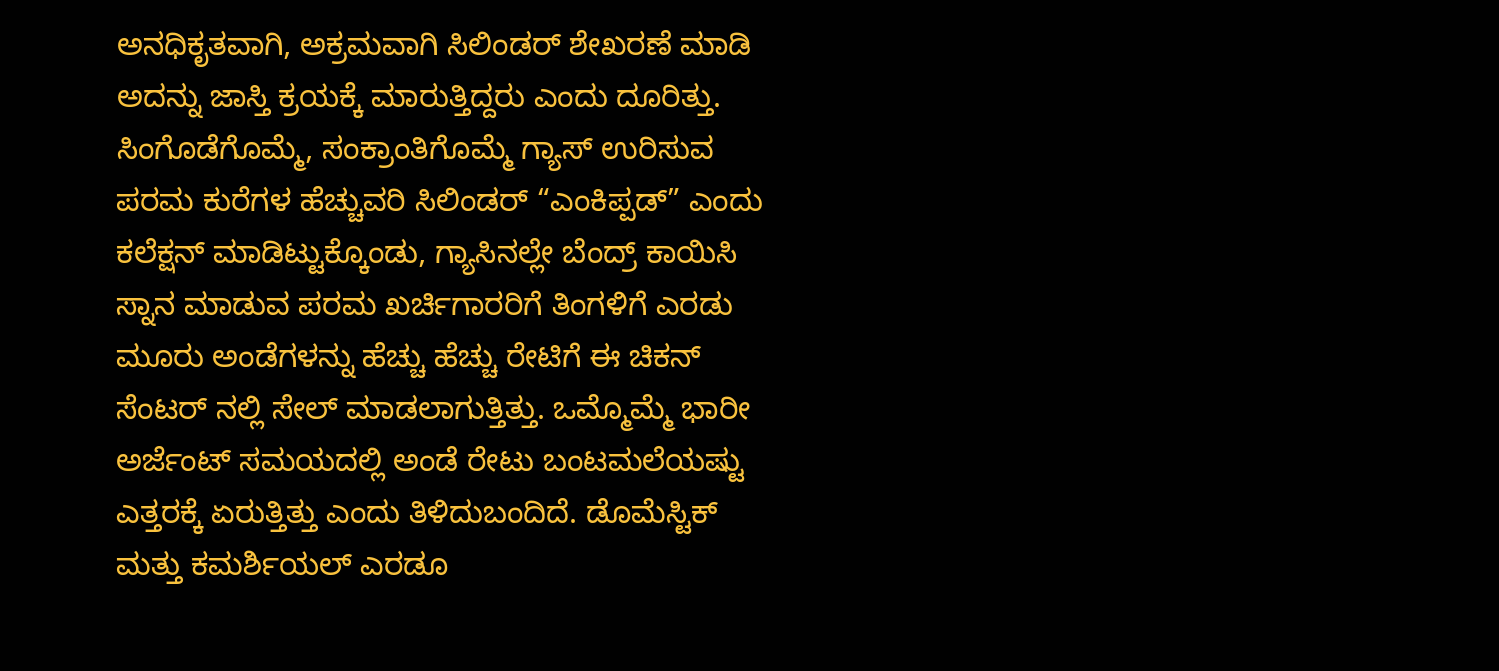ಅನಧಿಕೃತವಾಗಿ, ಅಕ್ರಮವಾಗಿ ಸಿಲಿಂಡರ್ ಶೇಖರಣೆ ಮಾಡಿ ಅದನ್ನು ಜಾಸ್ತಿ ಕ್ರಯಕ್ಕೆ ಮಾರುತ್ತಿದ್ದರು ಎಂದು ದೂರಿತ್ತು. ಸಿಂಗೊಡೆಗೊಮ್ಮೆ, ಸಂಕ್ರಾಂತಿಗೊಮ್ಮೆ ಗ್ಯಾಸ್ ಉರಿಸುವ ಪರಮ ಕುರೆಗಳ ಹೆಚ್ಚುವರಿ ಸಿಲಿಂಡರ್ “ಎಂಕಿಪ್ಪಡ್” ಎಂದು ಕಲೆಕ್ಷನ್ ಮಾಡಿಟ್ಟುಕ್ಕೊಂಡು, ಗ್ಯಾಸಿನಲ್ಲೇ ಬೆಂದ್ರ್ ಕಾಯಿಸಿ ಸ್ನಾನ ಮಾಡುವ ಪರಮ ಖರ್ಚಿಗಾರರಿಗೆ ತಿಂಗಳಿಗೆ ಎರಡು ಮೂರು ಅಂಡೆಗಳನ್ನು ಹೆಚ್ಚು ಹೆಚ್ಚು ರೇಟಿಗೆ ಈ ಚಿಕನ್ ಸೆಂಟರ್ ನಲ್ಲಿ ಸೇಲ್ ಮಾಡಲಾಗುತ್ತಿತ್ತು. ಒಮ್ಮೊಮ್ಮೆ ಭಾರೀ ಅರ್ಜೆಂಟ್ ಸಮಯದಲ್ಲಿ ಅಂಡೆ ರೇಟು ಬಂಟಮಲೆಯಷ್ಟು ಎತ್ತರಕ್ಕೆ ಏರುತ್ತಿತ್ತು ಎಂದು ತಿಳಿದುಬಂದಿದೆ. ಡೊಮೆಸ್ಟಿಕ್ ಮತ್ತು ಕಮರ್ಶಿಯಲ್ ಎರಡೂ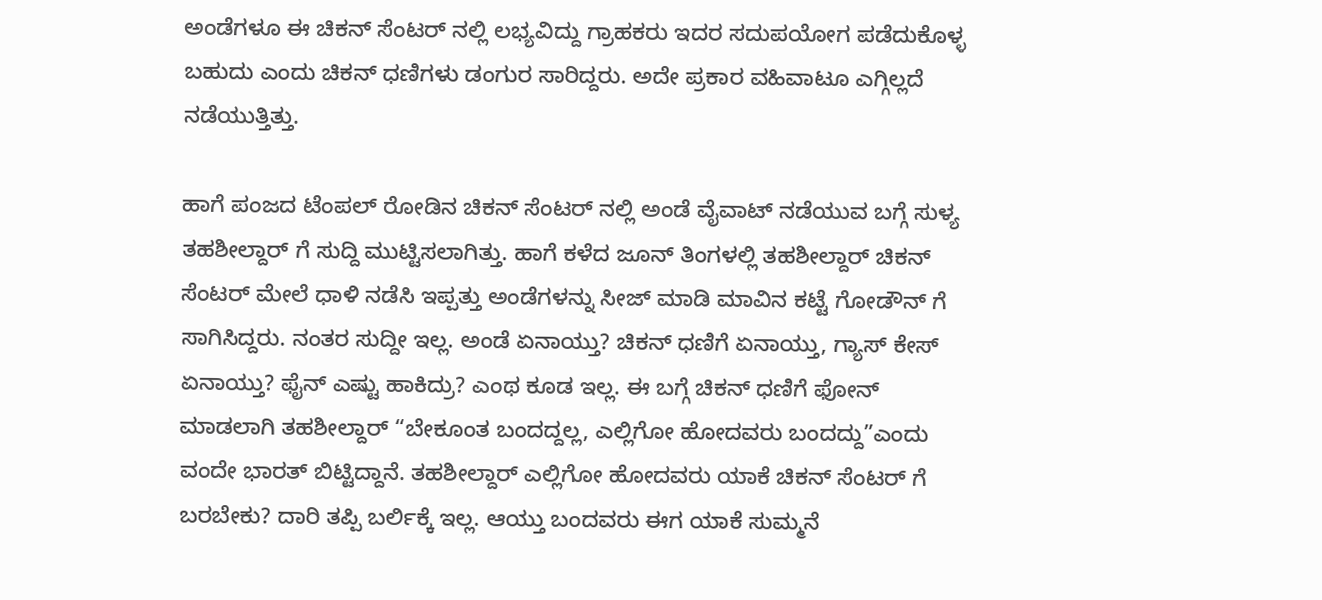ಅಂಡೆಗಳೂ ಈ ಚಿಕನ್ ಸೆಂಟರ್ ನಲ್ಲಿ ಲಭ್ಯವಿದ್ದು ಗ್ರಾಹಕರು ಇದರ ಸದುಪಯೋಗ ಪಡೆದುಕೊಳ್ಳ ಬಹುದು ಎಂದು ಚಿಕನ್ ಧಣಿಗಳು ಡಂಗುರ ಸಾರಿದ್ದರು. ಅದೇ ಪ್ರಕಾರ ವಹಿವಾಟೂ ಎಗ್ಗಿಲ್ಲದೆ ನಡೆಯುತ್ತಿತ್ತು.

ಹಾಗೆ ಪಂಜದ ಟೆಂಪಲ್ ರೋಡಿನ ಚಿಕನ್ ಸೆಂಟರ್ ನಲ್ಲಿ ಅಂಡೆ ವೈವಾಟ್ ನಡೆಯುವ ಬಗ್ಗೆ ಸುಳ್ಯ ತಹಶೀಲ್ದಾರ್ ಗೆ ಸುದ್ದಿ ಮುಟ್ಟಿಸಲಾಗಿತ್ತು. ಹಾಗೆ ಕಳೆದ ಜೂನ್ ತಿಂಗಳಲ್ಲಿ ತಹಶೀಲ್ದಾರ್ ಚಿಕನ್ ಸೆಂಟರ್ ಮೇಲೆ ಧಾಳಿ ನಡೆಸಿ ಇಪ್ಪತ್ತು ಅಂಡೆಗಳನ್ನು ಸೀಜ್ ಮಾಡಿ ಮಾವಿನ ಕಟ್ಟೆ ಗೋಡೌನ್ ಗೆ ಸಾಗಿಸಿದ್ದರು. ನಂತರ ಸುದ್ದೀ ಇಲ್ಲ. ಅಂಡೆ ಏನಾಯ್ತು? ಚಿಕನ್ ಧಣಿಗೆ ಏನಾಯ್ತು, ಗ್ಯಾಸ್ ಕೇಸ್ ಏನಾಯ್ತು? ಫೈನ್ ಎಷ್ಟು ಹಾಕಿದ್ರು? ಎಂಥ ಕೂಡ ಇಲ್ಲ. ಈ ಬಗ್ಗೆ ಚಿಕನ್ ಧಣಿಗೆ ಫೋನ್ ಮಾಡಲಾಗಿ ತಹಶೀಲ್ದಾರ್ “ಬೇಕೂಂತ ಬಂದದ್ದಲ್ಲ, ಎಲ್ಲಿಗೋ ಹೋದವರು ಬಂದದ್ದು”ಎಂದು ವಂದೇ ಭಾರತ್ ಬಿಟ್ಟಿದ್ದಾನೆ. ತಹಶೀಲ್ದಾರ್ ಎಲ್ಲಿಗೋ ಹೋದವರು ಯಾಕೆ ಚಿಕನ್ ಸೆಂಟರ್ ಗೆ ಬರಬೇಕು? ದಾರಿ ತಪ್ಪಿ ಬರ್ಲಿಕ್ಕೆ ಇಲ್ಲ. ಆಯ್ತು ಬಂದವರು ಈಗ ಯಾಕೆ ಸುಮ್ಮನೆ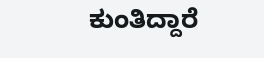ಕುಂತಿದ್ದಾರೆ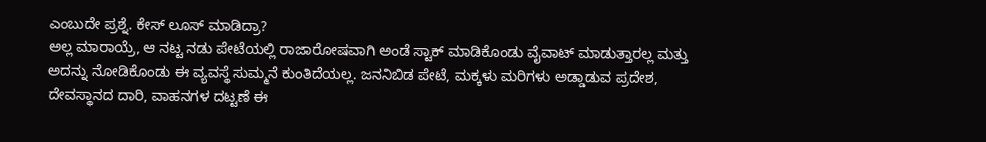ಎಂಬುದೇ ಪ್ರಶ್ನೆ. ಕೇಸ್ ಲೂಸ್ ಮಾಡಿದ್ರಾ?
ಅಲ್ಲ ಮಾರಾಯ್ರೆ, ಆ ನಟ್ಟ ನಡು ಪೇಟೆಯಲ್ಲಿ ರಾಜಾರೋಷವಾಗಿ ಅಂಡೆ ಸ್ಟಾಕ್ ಮಾಡಿಕೊಂಡು ವೈವಾಟ್ ಮಾಡುತ್ತಾರಲ್ಲ ಮತ್ತು ಅದನ್ನು ನೋಡಿಕೊಂಡು ಈ ವ್ಯವಸ್ಥೆ ಸುಮ್ಮನೆ ಕುಂತಿದೆಯಲ್ಲ. ಜನನಿಬಿಡ ಪೇಟೆ, ಮಕ್ಕಳು ಮರಿಗಳು ಅಡ್ಡಾಡುವ ಪ್ರದೇಶ, ದೇವಸ್ಥಾನದ ದಾರಿ, ವಾಹನಗಳ ದಟ್ಟಣೆ ಈ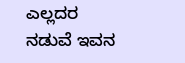ಎಲ್ಲದರ ನಡುವೆ ಇವನ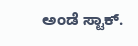ಅಂಡೆ ಸ್ಟಾಕ್.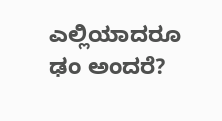ಎಲ್ಲಿಯಾದರೂ ಢಂ ಅಂದರೆ?